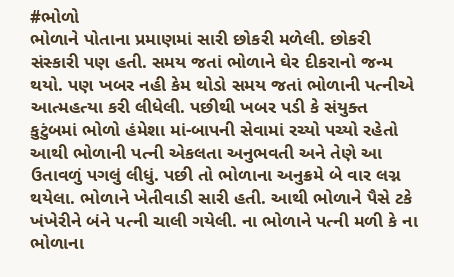#ભોળો
ભોળાને પોતાના પ્રમાણમાં સારી છોકરી મળેલી. છોકરી સંસ્કારી પણ હતી. સમય જતાં ભોળાને ઘેર દીકરાનો જન્મ થયો. પણ ખબર નહી કેમ થોડો સમય જતાં ભોળાની પત્નીએ આત્મહત્યા કરી લીધેલી. પછીથી ખબર પડી કે સંયુક્ત કુટુંબમાં ભોળો હંમેશા માં-બાપની સેવામાં રચ્યો પચ્યો રહેતો આથી ભોળાની પત્ની એકલતા અનુભવતી અને તેણે આ ઉતાવળું પગલું લીધું. પછી તો ભોળાના અનુક્રમે બે વાર લગ્ન થયેલા. ભોળાને ખેતીવાડી સારી હતી. આથી ભોળાને પૈસે ટકે ખંખેરીને બંને પત્ની ચાલી ગયેલી. ના ભોળાને પત્ની મળી કે ના ભોળાના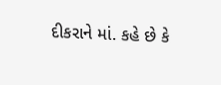દીકરાને માં. કહે છે કે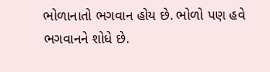ભોળાનાતો ભગવાન હોય છે. ભોળો પણ હવે ભગવાનને શોધે છે.